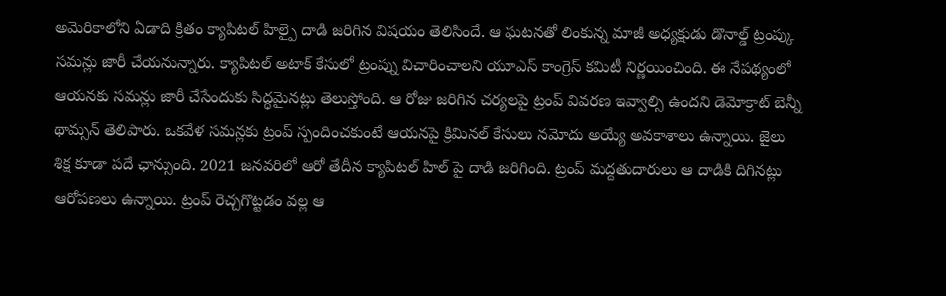అమెరికాలోని ఏడాది క్రితం క్యాపిటల్ హిల్పై దాడి జరిగిన విషయం తెలిసిందే. ఆ ఘటనతో లింకున్న మాజీ అధ్యక్షుడు డొనాల్డ్ ట్రంప్కు సమన్లు జారీ చేయనున్నారు. క్యాపిటల్ అటాక్ కేసులో ట్రంప్ను విచారించాలని యూఎస్ కాంగ్రెస్ కమిటీ నిర్ణయించింది. ఈ నేపథ్యంలో ఆయనకు సమన్లు జారీ చేసేందుకు సిద్ధమైనట్లు తెలుస్తోంది. ఆ రోజు జరిగిన చర్యలపై ట్రంప్ వివరణ ఇవ్వాల్సి ఉందని డెమోక్రాట్ బెన్నీ థామ్సన్ తెలిపారు. ఒకవేళ సమన్లకు ట్రంప్ స్పందించకుంటే ఆయనపై క్రిమినల్ కేసులు నమోదు అయ్యే అవకాశాలు ఉన్నాయి. జైలు శిక్ష కూడా పదే ఛాన్సుంది. 2021 జనవరిలో ఆరో తేదీన క్యాపిటల్ హిల్ పై దాడి జరిగింది. ట్రంప్ మద్దతుదారులు ఆ దాడికి దిగినట్లు ఆరోపణలు ఉన్నాయి. ట్రంప్ రెచ్చగొట్టడం వల్ల ఆ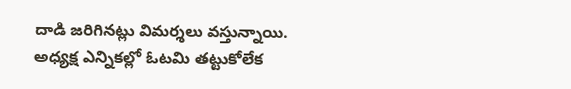దాడి జరిగినట్లు విమర్శలు వస్తున్నాయి. అధ్యక్ష ఎన్నికల్లో ఓటమి తట్టుకోలేక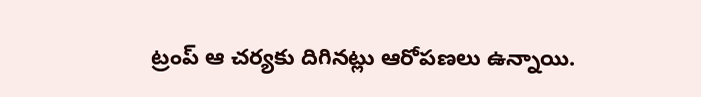ట్రంప్ ఆ చర్యకు దిగినట్లు ఆరోపణలు ఉన్నాయి.